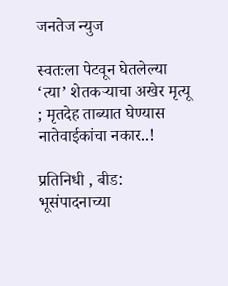जनतेज न्युज

स्वतःला पेटवून घेतलेल्या ‘त्या’ शेतकऱ्याचा अखेर मृत्यू ; मृतदेह ताब्यात घेण्यास नातेवाईकांचा नकार..!

प्रतिनिधी , बीड: भूसंपादनाच्या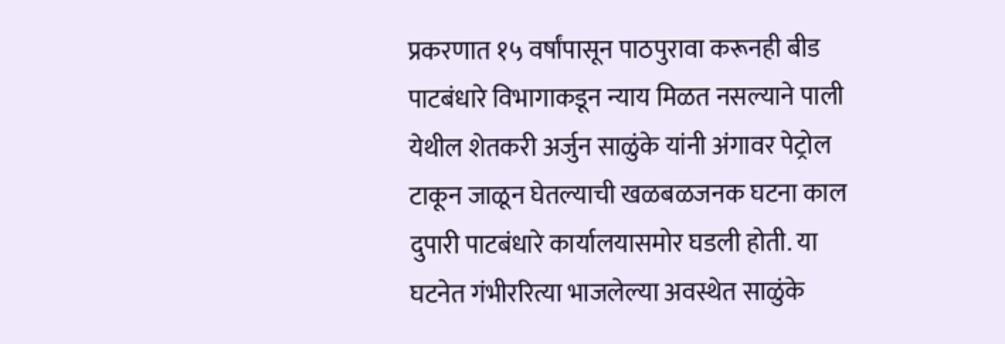प्रकरणात १५ वर्षांपासून पाठपुरावा करूनही बीड पाटबंधारे विभागाकडून न्याय मिळत नसल्याने पाली येथील शेतकरी अर्जुन साळुंके यांनी अंगावर पेट्रोल टाकून जाळून घेतल्याची खळबळजनक घटना काल दुपारी पाटबंधारे कार्यालयासमोर घडली होती. या घटनेत गंभीररित्या भाजलेल्या अवस्थेत साळुंके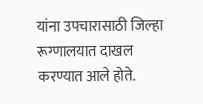यांना उपचारासाठी जिल्हा रूग्णालयात दाखल करण्यात आले होते.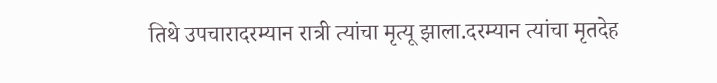तिथे उपचारादरम्यान रात्री त्यांचा मृत्यू झाला.दरम्यान त्यांचा मृतदेह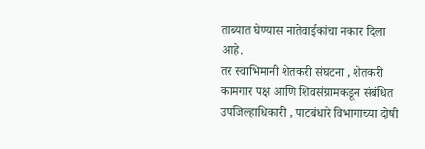ताब्यात घेण्यास नातेवाईकांचा नकार दिला आहे.
तर स्वाभिमानी शेतकरी संघटना , शेतकरी कामगार पक्ष आणि शिवसंग्रामकडून संबंधित उपजिल्हाधिकारी , पाटबंधारे विभागाच्या दोषी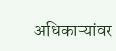अधिकाऱ्यांवर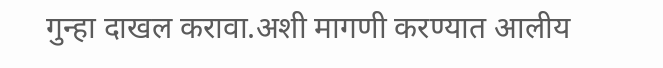गुन्हा दाखल करावा.अशी मागणी करण्यात आलीय